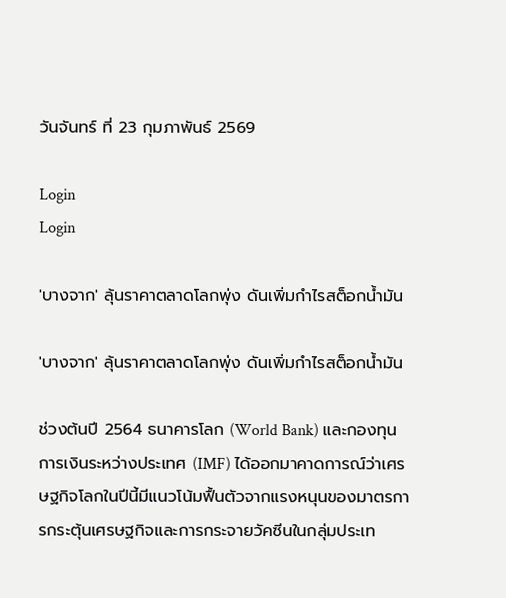วันจันทร์ ที่ 23 กุมภาพันธ์ 2569

Login
Login

'บางจาก' ลุ้นราคาตลาดโลกพุ่ง ดันเพิ่มกำไรสต็อกน้ำมัน

'บางจาก' ลุ้นราคาตลาดโลกพุ่ง ดันเพิ่มกำไรสต็อกน้ำมัน

ช่วงต้นปี 2564 ธนาคารโลก (World Bank) และกองทุนการเงินระหว่างประเทศ (IMF) ได้ออกมาคาดการณ์ว่าเศรษฐกิจโลกในปีนี้มีแนวโน้มฟื้นตัวจากแรงหนุนของมาตรการกระตุ้นเศรษฐกิจและการกระจายวัคซีนในกลุ่มประเท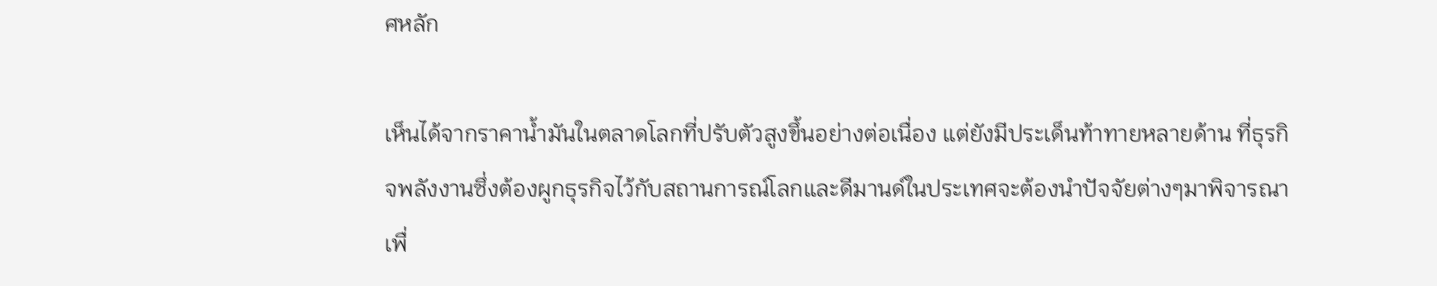ศหลัก

เห็นได้จากราคาน้ำมันในตลาดโลกที่ปรับตัวสูงขึ้นอย่างต่อเนื่อง แต่ยังมีประเด็นท้าทายหลายด้าน ที่ธุรกิจพลังงานซึ่งต้องผูกธุรกิจไว้กับสถานการณ์โลกและดีมานด์ในประเทศจะต้องนำปัจจัยต่างๆมาพิจารณาเพื่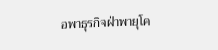อพาธุรกิจฝ่าพายุโค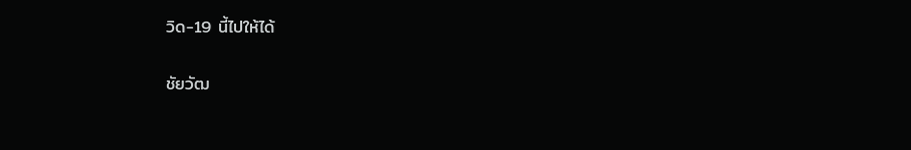วิด-19 นี้ไปให้ได้

ชัยวัฒ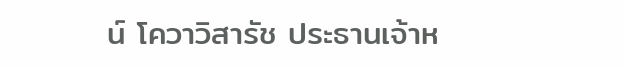น์ โควาวิสารัช ประธานเจ้าห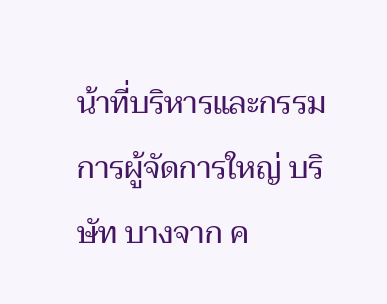น้าที่บริหารและกรรมการผู้จัดการใหญ่ บริษัท บางจาก ค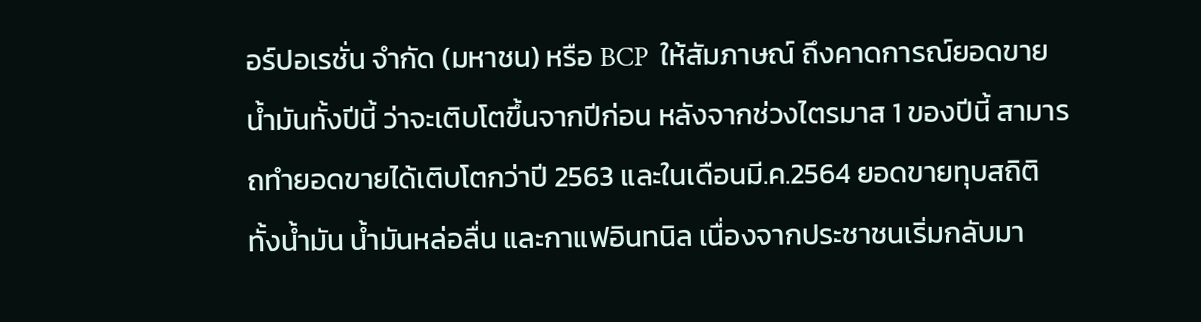อร์ปอเรชั่น จำกัด (มหาชน) หรือ BCP  ให้สัมภาษณ์ ถึงคาดการณ์ยอดขายน้ำมันทั้งปีนี้ ว่าจะเติบโตขึ้นจากปีก่อน หลังจากช่วงไตรมาส 1 ของปีนี้ สามารถทำยอดขายได้เติบโตกว่าปี 2563 และในเดือนมี.ค.2564 ยอดขายทุบสถิติทั้งน้ำมัน น้ำมันหล่อลื่น และกาแฟอินทนิล เนื่องจากประชาชนเริ่มกลับมา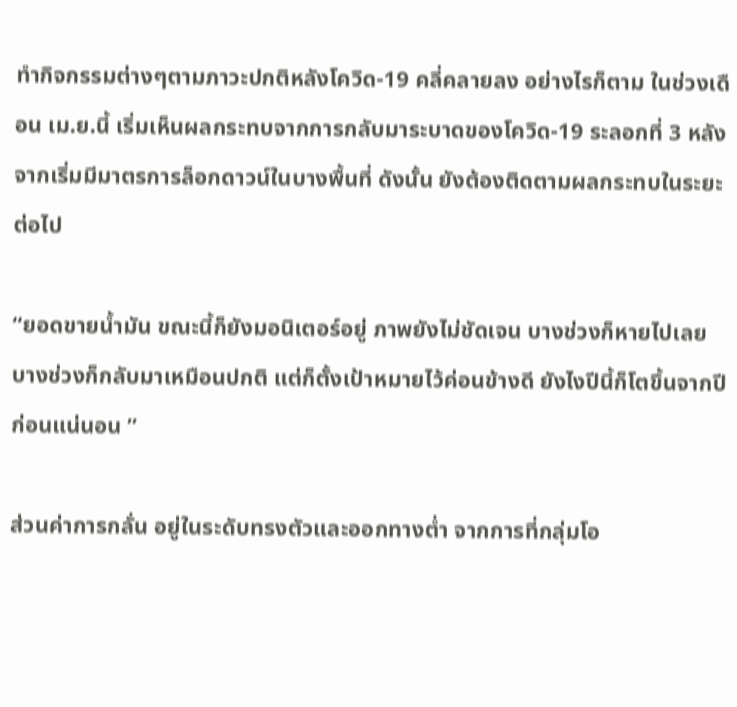ทำกิจกรรมต่างๆตามภาวะปกติหลังโควิด-19 คลี่คลายลง อย่างไรก็ตาม ในช่วงเดือน เม.ย.นี้ เริ่มเห็นผลกระทบจากการกลับมาระบาดของโควิด-19 ระลอกที่ 3 หลังจากเริ่มมีมาตรการล็อกดาวน์ในบางพื้นที่ ดังนั้น ยังต้องติดตามผลกระทบในระยะต่อไป

“ยอดขายน้ำมัน ขณะนี้ก็ยังมอนิเตอร์อยู่ ภาพยังไม่ชัดเจน บางช่วงก็หายไปเลย บางช่วงก็กลับมาเหมือนปกติ แต่ก็ตั้งเป้าหมายไว้ค่อนข้างดี ยังไงปีนี้ก็โตขึ้นจากปีก่อนแน่นอน ”

ส่วนค่าการกลั่น อยู่ในระดับทรงตัวและออกทางต่ำ จากการที่กลุ่มโอ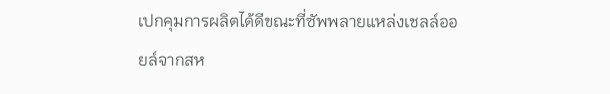เปกคุมการผลิตได้ดีขณะที่ซัพพลายแหล่งเชลล์ออยล์จากสห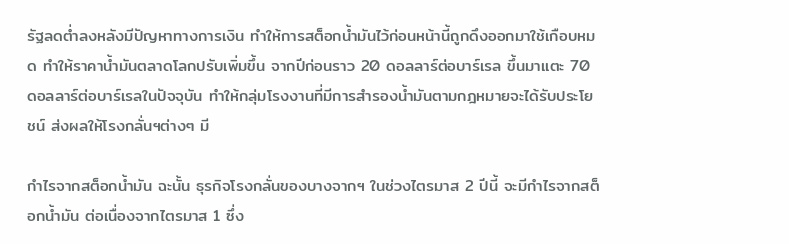รัฐลดต่ำลงหลังมีปัญหาทางการเงิน ทำให้การสต็อกน้ำมันไว้ก่อนหน้านี้ถูกดึงออกมาใช้เกือบหมด ทำให้ราคาน้ำมันตลาดโลกปรับเพิ่มขึ้น จากปีก่อนราว 20 ดอลลาร์ต่อบาร์เรล ขึ้นมาแตะ 70 ดอลลาร์ต่อบาร์เรลในปัจจุบัน ทำให้กลุ่มโรงงานที่มีการสำรองน้ำมันตามกฎหมายจะได้รับประโยชน์ ส่งผลให้โรงกลั่นฯต่างๆ มี

กำไรจากสต็อกน้ำมัน ฉะนั้น ธุรกิจโรงกลั่นของบางจากฯ ในช่วงไตรมาส 2 ปีนี้ จะมีกำไรจากสต็อกน้ำมัน ต่อเนื่องจากไตรมาส 1 ซึ่ง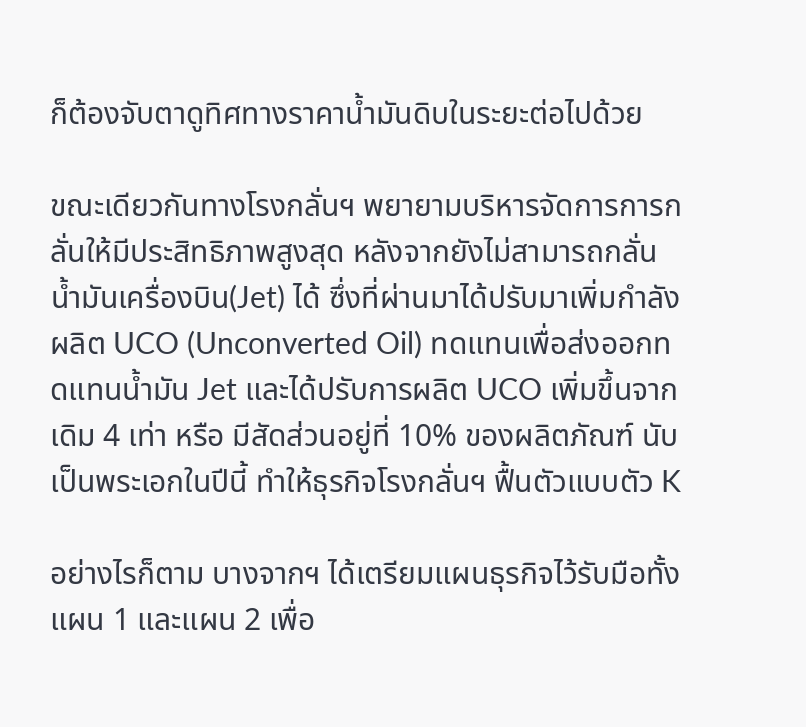ก็ต้องจับตาดูทิศทางราคาน้ำมันดิบในระยะต่อไปด้วย

ขณะเดียวกันทางโรงกลั่นฯ พยายามบริหารจัดการการกลั่นให้มีประสิทธิภาพสูงสุด หลังจากยังไม่สามารถกลั่นน้ำมันเครื่องบิน(Jet) ได้ ซึ่งที่ผ่านมาได้ปรับมาเพิ่มกำลังผลิต UCO (Unconverted Oil) ทดแทนเพื่อส่งออกทดแทนน้ำมัน Jet และได้ปรับการผลิต UCO เพิ่มขึ้นจากเดิม 4 เท่า หรือ มีสัดส่วนอยู่ที่ 10% ของผลิตภัณฑ์ นับเป็นพระเอกในปีนี้ ทำให้ธุรกิจโรงกลั่นฯ ฟื้นตัวแบบตัว K

อย่างไรก็ตาม บางจากฯ ได้เตรียมแผนธุรกิจไว้รับมือทั้งแผน 1 และแผน 2 เพื่อ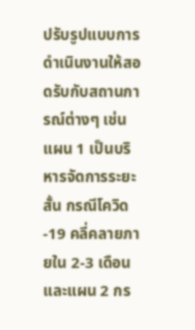ปรับรูปแบบการดำเนินงานให้สอดรับกับสถานการณ์ต่างๆ เช่น แผน 1 เป็นบริหารจัดการระยะสั้น กรณีโควิด-19 คลี่คลายภายใน 2-3 เดือน และแผน 2 กร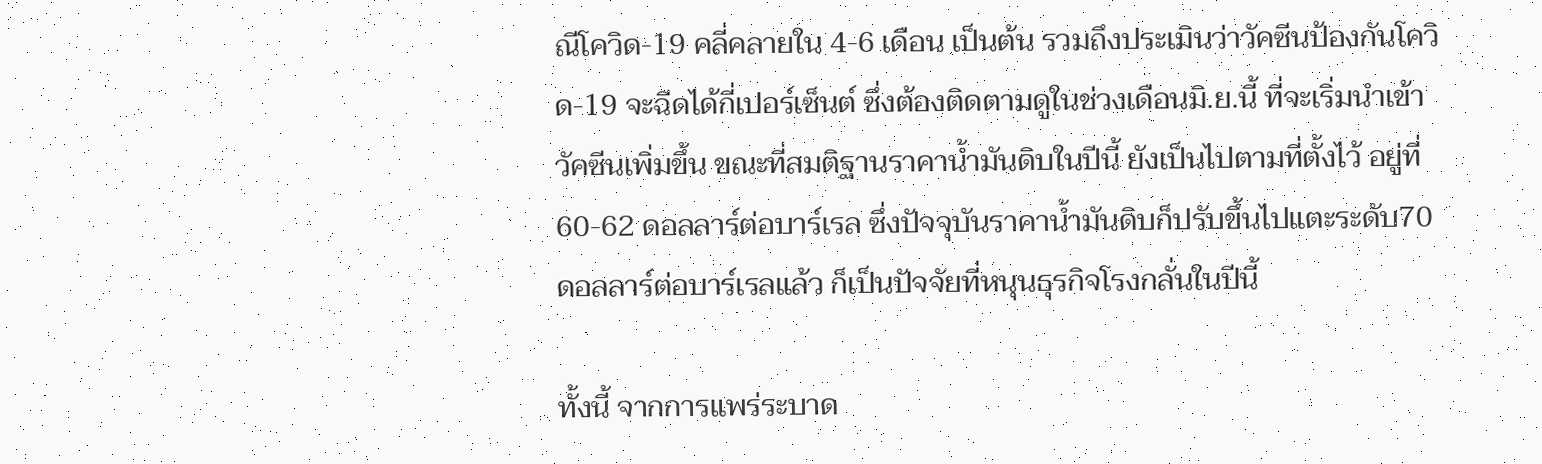ณีโควิด-19 คลี่คลายใน 4-6 เดือน เป็นต้น รวมถึงประเมินว่าวัคซีนป้องกันโควิด-19 จะฉีดได้กี่เปอร์เซ็นต์ ซึ่งต้องติดตามดูในช่วงเดือนมิ.ย.นี้ ที่จะเริ่มนำเข้าวัคซีนเพิ่มขึ้น ขณะที่สมติฐานราคาน้ำมันดิบในปีนี้ ยังเป็นไปตามที่ตั้งไว้ อยู่ที่ 60-62 ดอลลาร์ต่อบาร์เรล ซึ่งปัจจุบันราคาน้ำมันดิบก็ปรับขึ้นไปแตะระดับ70 ดอลลาร์ต่อบาร์เรลแล้ว ก็เป็นปัจจัยที่หนุนธุรกิจโรงกลั่นในปีนี้

ทั้งนี้ จากการแพร่ระบาด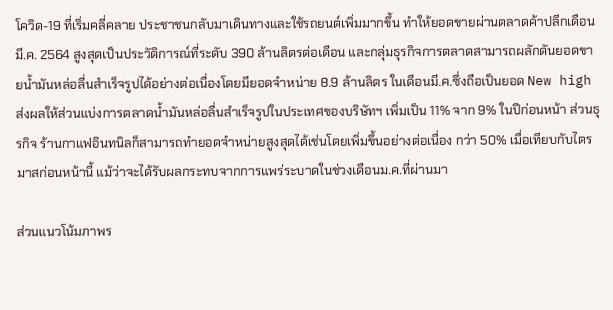โควิด-19 ที่เริ่มคลี่คลาย ประชาชนกลับมาเดินทางและใช้รถยนต์เพิ่มมากขึ้น ทำให้ยอดขายผ่านตลาดค้าปลีกเดือนมี.ค. 2564 สูงสุดเป็นประวัติการณ์ที่ระดับ 390 ล้านลิตรต่อเดือน และกลุ่มธุรกิจการตลาดสามารถผลักดันยอดขายน้ำมันหล่อลื่นสำเร็จรูปได้อย่างต่อเนื่องโดยมียอดจำหน่าย 8.9 ล้านลิตร ในเดือนมี.ค.ซึ่งถือเป็นยอด New high ส่งผลให้ส่วนแบ่งการตลาดน้ำมันหล่อลื่นสำเร็จรูปในประเทศของบริษัทฯ เพิ่มเป็น 11% จาก 9% ในปีก่อนหน้า ส่วนธุรกิจ ร้านกาแฟอินทนิลก็สามารถทำยอดจำหน่ายสูงสุดได้เช่นโดยเพิ่มขึ้นอย่างต่อเนื่อง กว่า 50% เมื่อเทียบกับไตรมาสก่อนหน้านี้ แม้ว่าจะได้รับผลกระทบจากการแพร่ระบาดในช่วงเดือนม.ค.ที่ผ่านมา

ส่วนแนวโน้มภาพร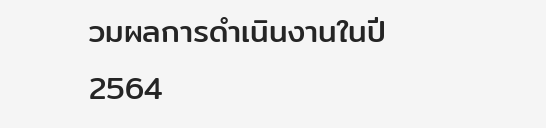วมผลการดำเนินงานในปี 2564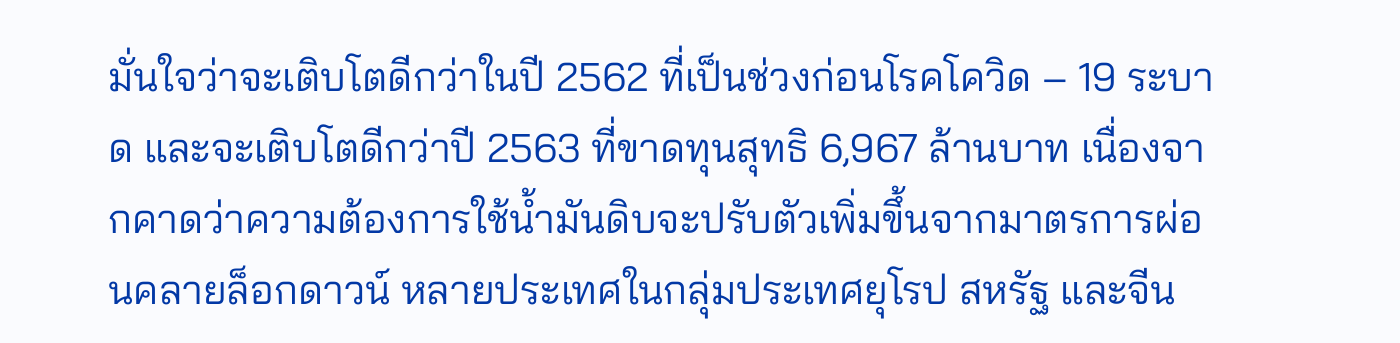มั่นใจว่าจะเติบโตดีกว่าในปี 2562 ที่เป็นช่วงก่อนโรคโควิด – 19 ระบาด และจะเติบโตดีกว่าปี 2563 ที่ขาดทุนสุทธิ 6,967 ล้านบาท เนื่องจากคาดว่าความต้องการใช้น้ำมันดิบจะปรับตัวเพิ่มขึ้นจากมาตรการผ่อนคลายล็อกดาวน์ หลายประเทศในกลุ่มประเทศยุโรป สหรัฐ และจีน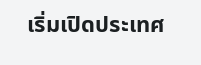เริ่มเปิดประเทศ